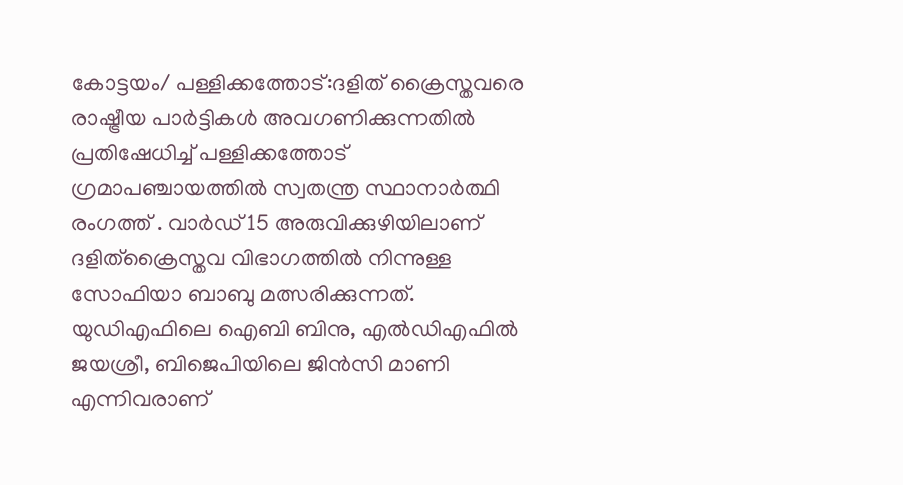കോട്ടയം/ പള്ളിക്കത്തോട്:ദളിത് ക്രൈസ്തവരെ രാഷ്ട്രീയ പാർട്ടികൾ അവഗണിക്കുന്നതിൽ പ്രതിഷേധിച്ച് പള്ളിക്കത്തോട് ഗ്രമാപഞ്ചായത്തിൽ സ്വതന്ത്ര സ്ഥാനാർത്ഥി രംഗത്ത് . വാർഡ് 15 അരുവിക്കുഴിയിലാണ് ദളിത്ക്രൈസ്തവ വിഭാഗത്തിൽ നിന്നുള്ള സോഫിയാ ബാബു മത്സരിക്കുന്നത്. യുഡിഎഫിലെ ഐബി ബിനു, എൽഡിഎഫിൽ ജയശ്രീ, ബിജെപിയിലെ ജിൻസി മാണി എന്നിവരാണ്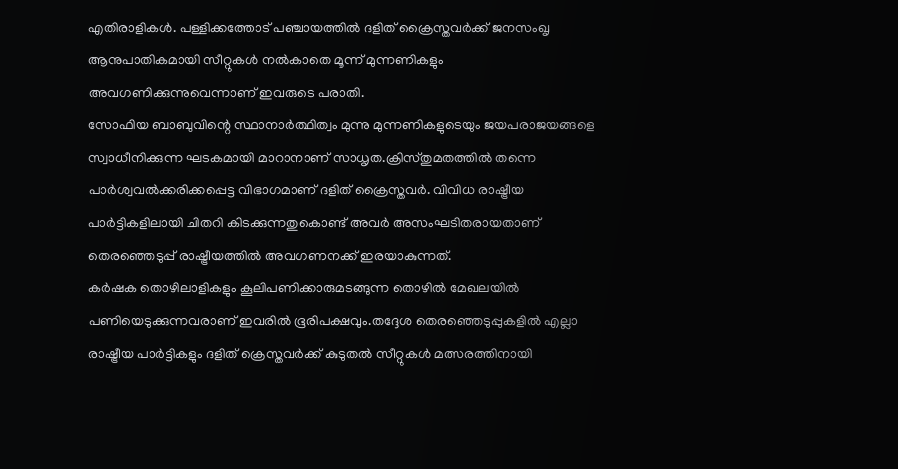എതിരാളികൾ. പള്ളിക്കത്തോട് പഞ്ചായത്തിൽ ദളിത് ക്രൈസ്തവർക്ക് ജനസംഖൃ ആനുപാതികമായി സീറ്റുകൾ നൽകാതെ മൂന്ന് മുന്നണികളും അവഗണിക്കുന്നുവെന്നാണ് ഇവരുടെ പരാതി.
സോഫിയ ബാബുവിന്റെ സ്ഥാനാർത്ഥിത്വം മുന്നു മുന്നണികളുടെയും ജയപരാജയങ്ങളെ സ്വാധീനിക്കുന്ന ഘടകമായി മാറാനാണ് സാധൃത.ക്രിസ്തുമതത്തിൽ തന്നെ പാർശ്വവൽക്കരിക്കപ്പെട്ട വിഭാഗമാണ് ദളിത് ക്രൈസ്തവർ. വിവിധ രാഷ്ട്രീയ പാർട്ടികളിലായി ചിതറി കിടക്കുന്നതുകൊണ്ട് അവർ അസംഘടിതരായതാണ് തെരഞ്ഞെടുപ്പ് രാഷ്ട്രീയത്തിൽ അവഗണനക്ക് ഇരയാകുന്നത്.
കർഷക തൊഴിലാളികളും കൂലിപണിക്കാരുമടങ്ങുന്ന തൊഴിൽ മേഖലയിൽ പണിയെടുക്കുന്നവരാണ് ഇവരിൽ ഭൂരിപക്ഷവും.തദ്ദേശ തെരഞ്ഞെടുപ്പുകളിൽ എല്ലാ രാഷ്ട്രീയ പാർട്ടികളും ദളിത് ക്രെസ്തവർക്ക് കുടുതൽ സീറ്റുകൾ മത്സരത്തിനായി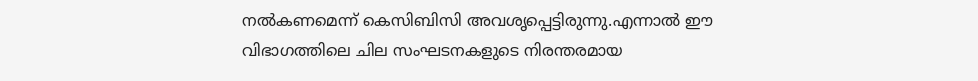നൽകണമെന്ന് കെസിബിസി അവശൃപ്പെട്ടിരുന്നു.എന്നാൽ ഈ വിഭാഗത്തിലെ ചില സംഘടനകളുടെ നിരന്തരമായ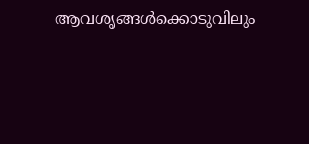ആവശൃങ്ങൾക്കൊടുവിലും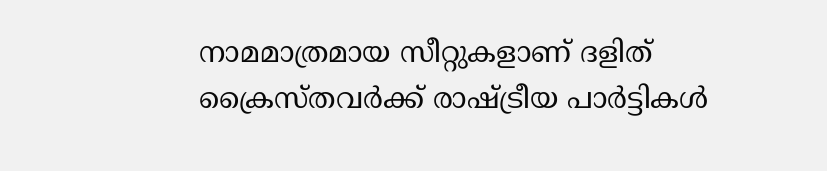നാമമാത്രമായ സീറ്റുകളാണ് ദളിത് ക്രൈസ്തവർക്ക് രാഷ്ട്രീയ പാർട്ടികൾ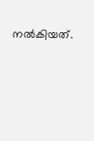നൽകിയത്.